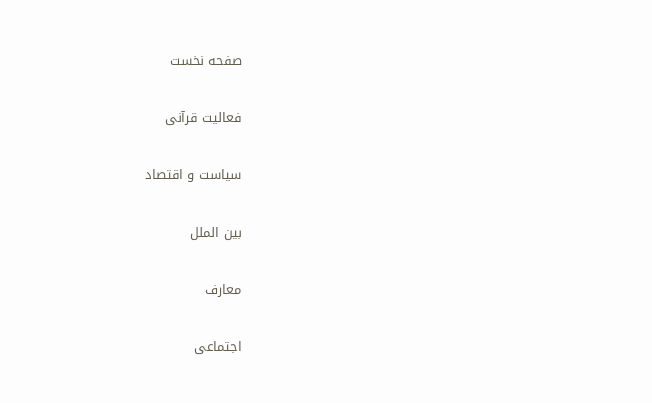صفحه نخست

فعالیت قرآنی

سیاست و اقتصاد

بین الملل

معارف

اجتماعی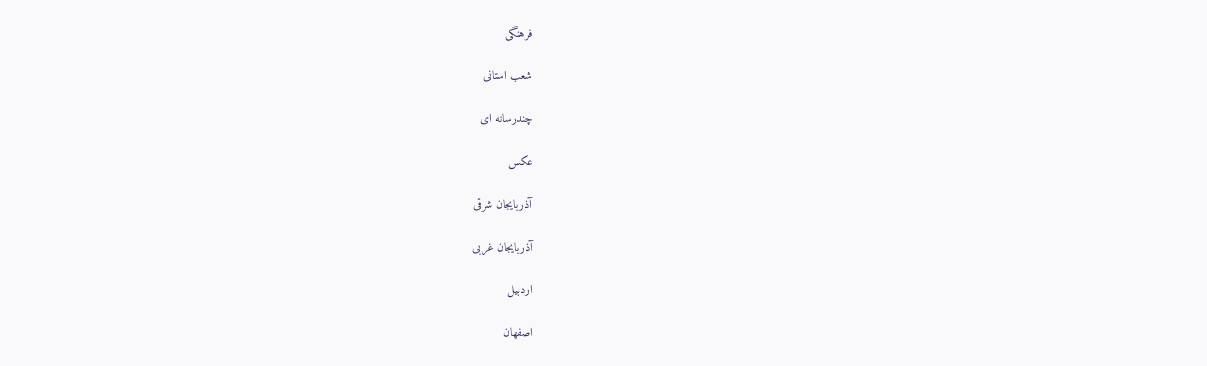فرهنگی

شعب استانی

چندرسانه ای

عکس

آذربایجان شرقی

آذربایجان غربی

اردبیل

اصفهان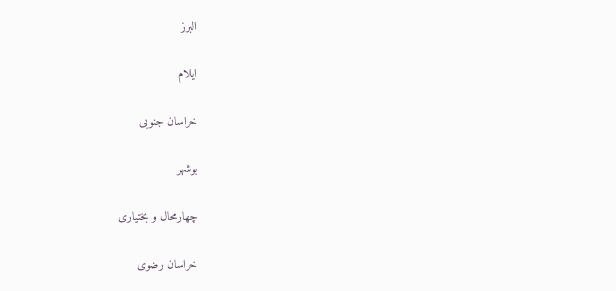البرز

ایلام

خراسان جنوبی

بوشهر

چهارمحال و بختیاری

خراسان رضوی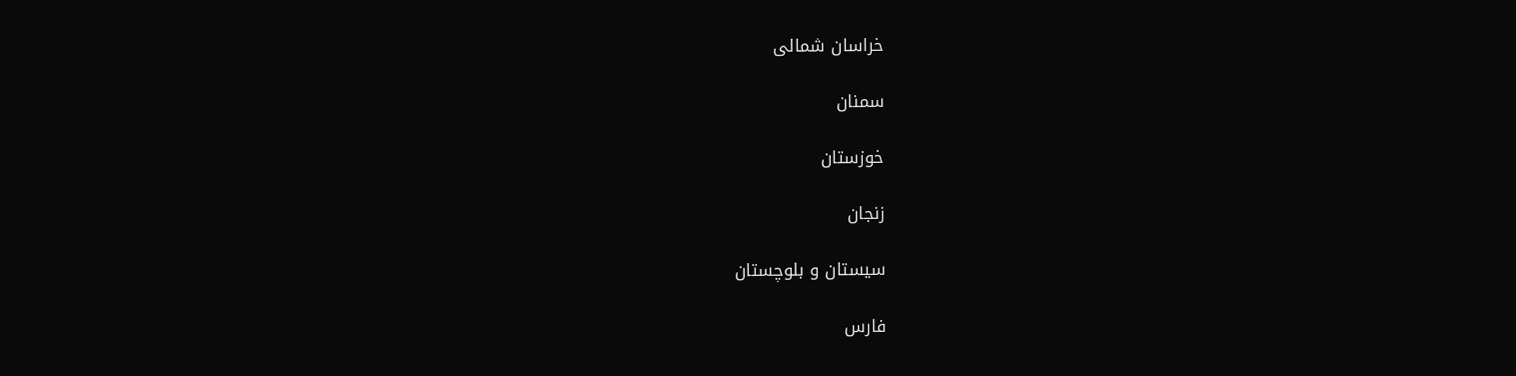خراسان شمالی

سمنان

خوزستان

زنجان

سیستان و بلوچستان

فارس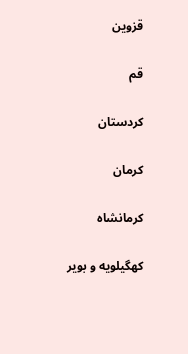قزوین

قم

کردستان

کرمان

کرمانشاه

کهگیلویه و بویر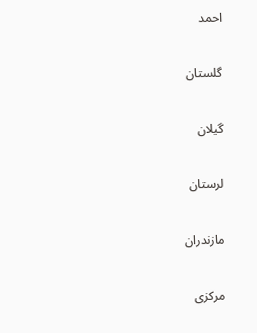احمد

گلستان

گیلان

لرستان

مازندران

مرکزی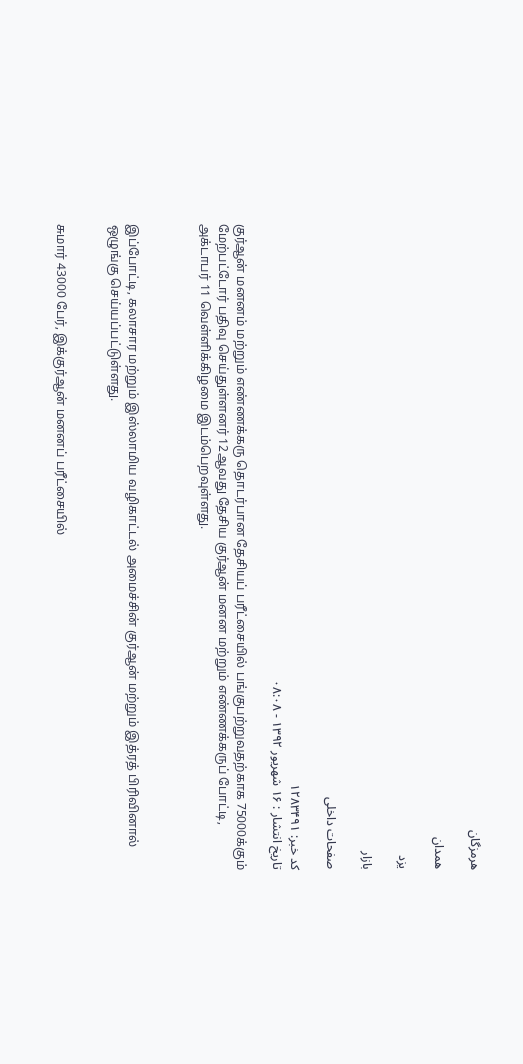هرمزگان

همدان

یزد

بازار

صفحات داخلی

کد خبر: ۱۲۸۳۴۹۱
تاریخ انتشار : ۱۶ شهريور ۱۳۹۲ - ۰۸:۰۸

குர்ஆன் மனனம் மற்றும் எண்ணக்கரு தொடர்பான தேசியப் பரீட்சையில் பங்குபற்றுவதற்காக 75000க்கும் மேற்பட்டோர் பதிவு செய்துள்ளனர் 12ஆவது தேசிய குர்ஆன் மனன மற்றும் எண்ணக்கருப் போட்டி, அக்டாபர் 11 வெள்ளிக்கிழமை இடம்பெறவுள்ளது.



இப்போட்டி, கலாசார மற்றும் இஸ்லாமிய வழிகாட்டல் அமைச்சின் குர்ஆன் மற்றும் இத்ரத் பிரிவினால் ஒழுங்கு செய்யப்பட்டுள்ளது.


சுமார் 43000 பேர், இக்குர்ஆன் மனனப் பரீட்சையில்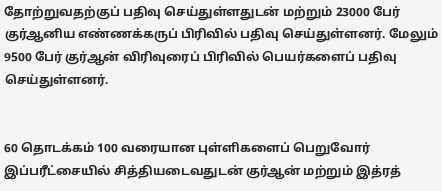தோற்றுவதற்குப் பதிவு செய்துள்ளதுடன் மற்றும் 23000 பேர் குர்ஆனிய எண்ணக்கருப் பிரிவில் பதிவு செய்துள்ளனர். மேலும் 9500 பேர் குர்ஆன் விரிவுரைப் பிரிவில் பெயர்களைப் பதிவு செய்துள்ளனர்.


60 தொடக்கம் 100 வரையான புள்ளிகளைப் பெறுவோர் இப்பரீட்சையில் சித்தியடைவதுடன் குர்ஆன் மற்றும் இத்ரத்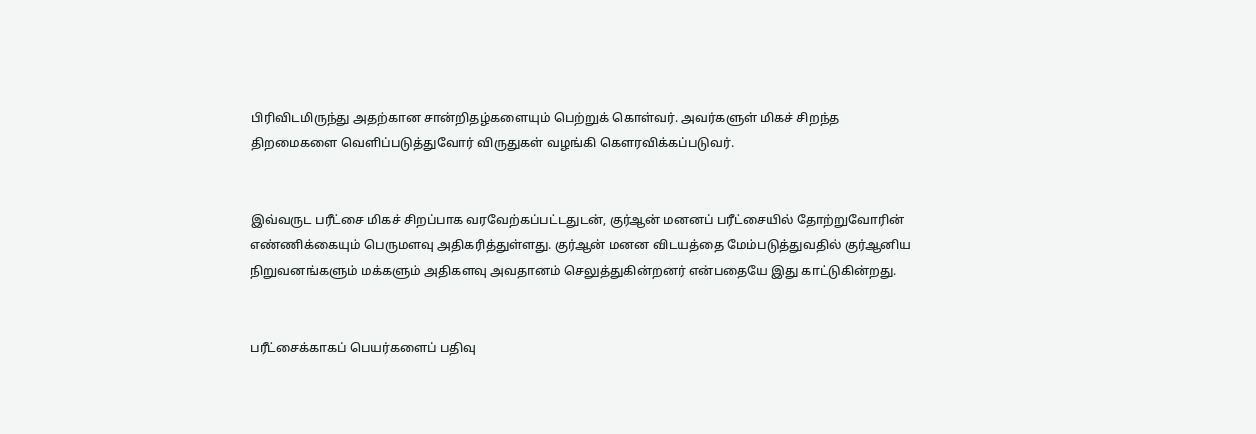பிரிவிடமிருந்து அதற்கான சான்றிதழ்களையும் பெற்றுக் கொள்வர். அவர்களுள் மிகச் சிறந்த திறமைகளை வெளிப்படுத்துவோர் விருதுகள் வழங்கி கௌரவிக்கப்படுவர்.


இவ்வருட பரீட்சை மிகச் சிறப்பாக வரவேற்கப்பட்டதுடன், குர்ஆன் மனனப் பரீட்சையில் தோற்றுவோரின் எண்ணிக்கையும் பெருமளவு அதிகரித்துள்ளது. குர்ஆன் மனன விடயத்தை மேம்படுத்துவதில் குர்ஆனிய நிறுவனங்களும் மக்களும் அதிகளவு அவதானம் செலுத்துகின்றனர் என்பதையே இது காட்டுகின்றது.


பரீட்சைக்காகப் பெயர்களைப் பதிவு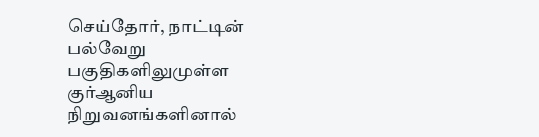செய்தோர், நாட்டின் பல்வேறு பகுதிகளிலுமுள்ள குர்ஆனிய நிறுவனங்களினால்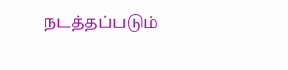நடத்தப்படும்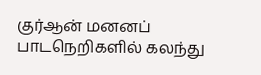குர்ஆன் மனனப் பாடநெறிகளில் கலந்து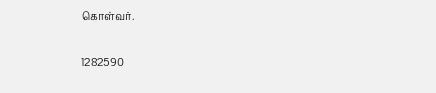கொள்வர்.


1282590